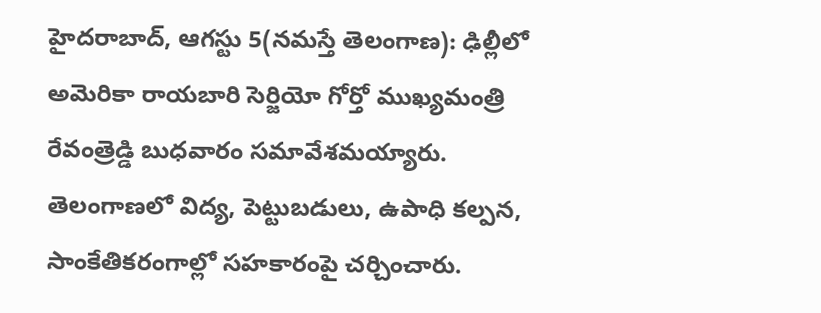హైదరాబాద్, ఆగస్టు 5(నమస్తే తెలంగాణ): ఢిల్లీలో అమెరికా రాయబారి సెర్జియో గోర్తో ముఖ్యమంత్రి రేవంత్రెడ్డి బుధవారం సమావేశమయ్యారు. తెలంగాణలో విద్య, పెట్టుబడులు, ఉపాధి కల్పన, సాంకేతికరంగాల్లో సహకారంపై చర్చించారు.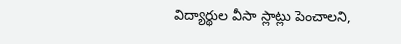విద్యార్థుల వీసా స్లాట్లు పెంచాలని,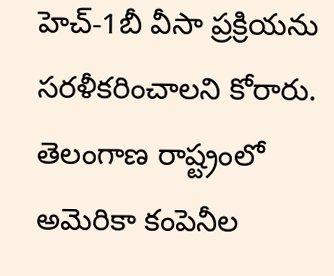హెచ్-1బీ వీసా ప్రక్రియను సరళీకరించాలని కోరారు. తెలంగాణ రాష్ట్రంలో అమెరికా కంపెనీల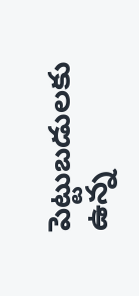పెట్టుబడులకు ఉన్న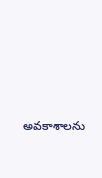అవకాశాలను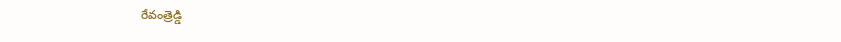రేవంత్రెడ్డి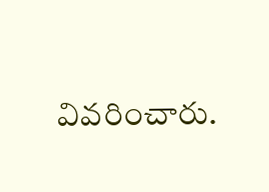వివరించారు.